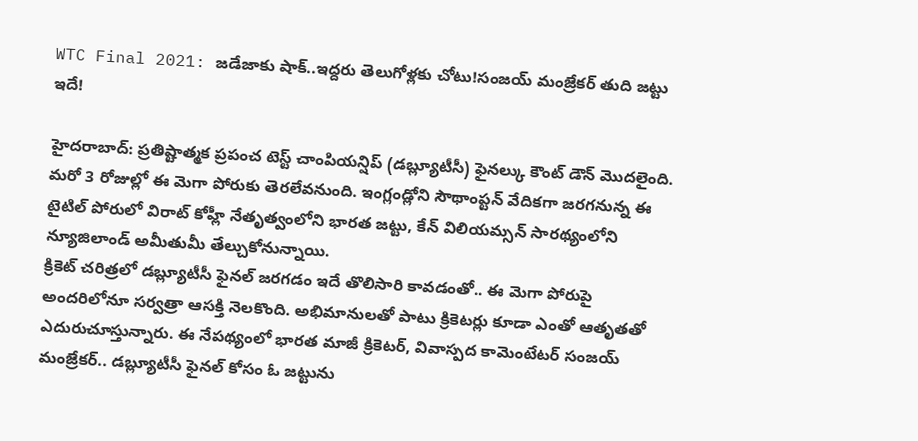WTC Final 2021: జడేజాకు షాక్..ఇద్దరు తెలుగోళ్లకు చోటు!సంజయ్ మంజ్రేకర్ తుది జట్టు ఇదే!

హైదరాబాద్: ప్రతిష్టాత్మక ప్రపంచ టెస్ట్ చాంపియన్షిప్ (డబ్ల్యూటీసీ) ఫైనల్కు కౌంట్ డౌన్ మొదలైంది. మరో 3 రోజుల్లో ఈ మెగా పోరుకు తెరలేవనుంది. ఇంగ్లండ్లోని సౌథాంప్టన్ వేదికగా జరగనున్న ఈ టైటిల్ పోరులో విరాట్ కోహ్లీ నేతృత్వంలోని భారత జట్టు, కేన్ విలియమ్సన్ సారథ్యంలోని న్యూజిలాండ్ అమీతుమీ తేల్చుకోనున్నాయి.
క్రికెట్ చరిత్రలో డబ్ల్యూటీసీ ఫైనల్ జరగడం ఇదే తొలిసారి కావడంతో.. ఈ మెగా పోరుపై అందరిలోనూ సర్వత్రా ఆసక్తి నెలకొంది. అభిమానులతో పాటు క్రికెటర్లు కూడా ఎంతో ఆతృతతో ఎదురుచూస్తున్నారు. ఈ నేపథ్యంలో భారత మాజీ క్రికెటర్, వివాస్పద కామెంటేటర్ సంజయ్ మంజ్రేకర్.. డబ్ల్యూటీసీ ఫైనల్ కోసం ఓ జట్టును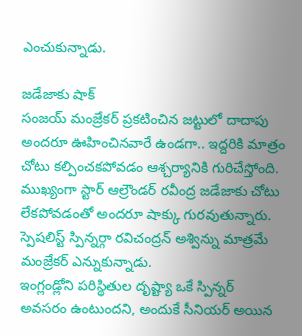ఎంచుకున్నాడు.

జడేజాకు షాక్
సంజయ్ మంజ్రేకర్ ప్రకటించిన జట్టులో దాదాపు అందరూ ఊహించినవారే ఉండగా.. ఇద్దరికి మాత్రం చోటు కల్పించకపోవడం ఆశ్చర్యానికి గురిచేస్తోంది. ముఖ్యంగా స్టార్ ఆల్రౌండర్ రవీంద్ర జడేజాకు చోటు లేకపోవడంతో అందరూ షాక్కు గురవుతున్నారు. స్పెషలిస్ట్ స్పిన్నర్గా రవిచంద్రన్ అశ్విన్ను మాత్రమే మంజ్రేకర్ ఎన్నుకున్నాడు.
ఇంగ్లండ్లోని పరిస్థితుల దృష్ట్యా ఒకే స్పిన్నర్ అవసరం ఉంటుందని, అందుకే సీనియర్ అయిన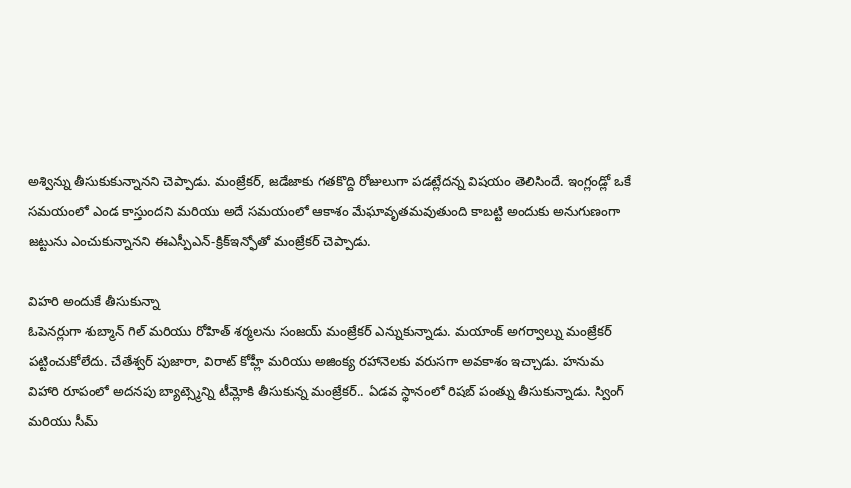అశ్విన్ను తీసుకుకున్నానని చెప్పాడు. మంజ్రేకర్, జడేజాకు గతకొద్ది రోజులుగా పడట్లేదన్న విషయం తెలిసిందే. ఇంగ్లండ్లో ఒకే సమయంలో ఎండ కాస్తుందని మరియు అదే సమయంలో ఆకాశం మేఘావృతమవుతుంది కాబట్టి అందుకు అనుగుణంగా జట్టును ఎంచుకున్నానని ఈఎస్పీఎన్-క్రిక్ఇన్ఫోతో మంజ్రేకర్ చెప్పాడు.

విహరి అందుకే తీసుకున్నా
ఓపెనర్లుగా శుబ్మాన్ గిల్ మరియు రోహిత్ శర్మలను సంజయ్ మంజ్రేకర్ ఎన్నుకున్నాడు. మయాంక్ అగర్వాల్ను మంజ్రేకర్ పట్టించుకోలేదు. చేతేశ్వర్ పుజారా, విరాట్ కోహ్లీ మరియు అజింక్య రహానెలకు వరుసగా అవకాశం ఇచ్చాడు. హనుమ విహారి రూపంలో అదనపు బ్యాట్స్మెన్ని టీమ్లోకి తీసుకున్న మంజ్రేకర్.. ఏడవ స్థానంలో రిషబ్ పంత్ను తీసుకున్నాడు. స్వింగ్ మరియు సీమ్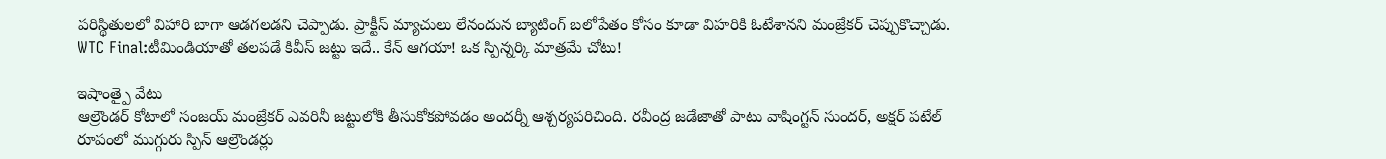పరిస్థితులలో విహారి బాగా ఆడగలడని చెప్పాడు. ప్రాక్టీస్ మ్యాచులు లేనందున బ్యాటింగ్ బలోపేతం కోసం కూడా విహరికి ఓటేశానని మంజ్రేకర్ చెప్పుకొచ్చాడు.
WTC Final:టీమిండియాతో తలపడే కివీస్ జట్టు ఇదే.. కేన్ ఆగయా! ఒక స్పిన్నర్కి మాత్రమే చోటు!

ఇషాంత్పై వేటు
ఆల్రౌండర్ కోటాలో సంజయ్ మంజ్రేకర్ ఎవరినీ జట్టులోకి తీసుకోకపోవడం అందర్నీ ఆశ్చర్యపరిచింది. రవీంద్ర జడేజాతో పాటు వాషింగ్టన్ సుందర్, అక్షర్ పటేల్ రూపంలో ముగ్గురు స్పిన్ ఆల్రౌండర్లు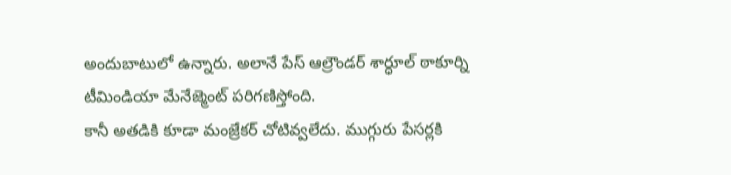అందుబాటులో ఉన్నారు. అలానే పేస్ ఆల్రౌండర్ శార్ధూల్ ఠాకూర్ని టీమిండియా మేనేజ్మెంట్ పరిగణిస్తోంది.
కానీ అతడికి కూడా మంజ్రేకర్ చోటివ్వలేదు. ముగ్గురు పేసర్లకి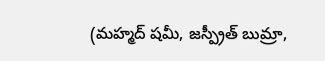(మహ్మద్ షమీ, జస్ప్రీత్ బుమ్రా,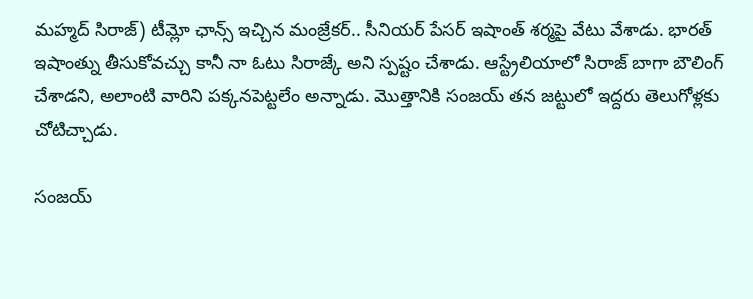మహ్మద్ సిరాజ్) టీమ్లో ఛాన్స్ ఇచ్చిన మంజ్రేకర్.. సీనియర్ పేసర్ ఇషాంత్ శర్మపై వేటు వేశాడు. భారత్ ఇషాంత్ను తీసుకోవచ్చు కానీ నా ఓటు సిరాజ్కే అని స్పష్టం చేశాడు. ఆస్ట్రేలియాలో సిరాజ్ బాగా బౌలింగ్ చేశాడని, అలాంటి వారిని పక్కనపెట్టలేం అన్నాడు. మొత్తానికి సంజయ్ తన జట్టులో ఇద్దరు తెలుగోళ్లకు చోటిచ్చాడు.

సంజయ్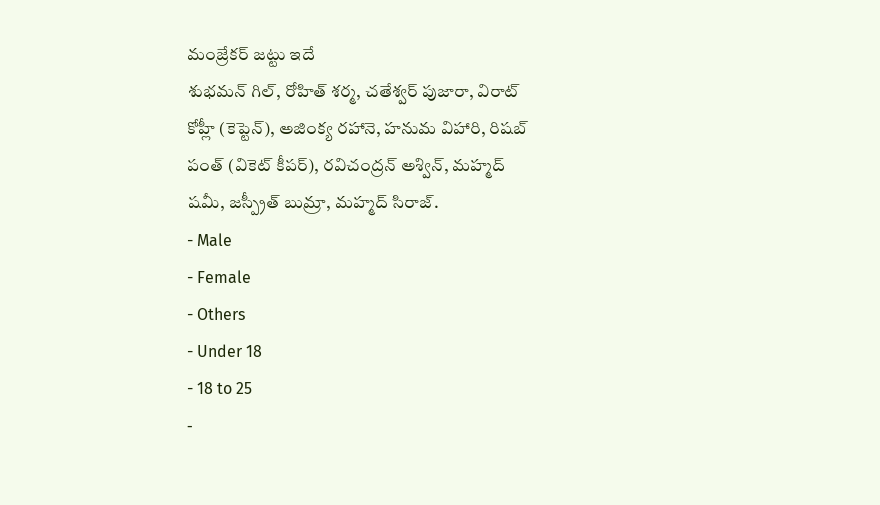మంజ్రేకర్ జట్టు ఇదే
శుభమన్ గిల్, రోహిత్ శర్మ, చతేశ్వర్ పుజారా, విరాట్ కోహ్లీ (కెప్టెన్), అజింక్య రహానె, హనుమ విహారి, రిషబ్ పంత్ (వికెట్ కీపర్), రవిచంద్రన్ అశ్విన్, మహ్మద్ షమీ, జస్ప్రీత్ బుమ్రా, మహ్మద్ సిరాజ్.
- Male
- Female
- Others
- Under 18
- 18 to 25
-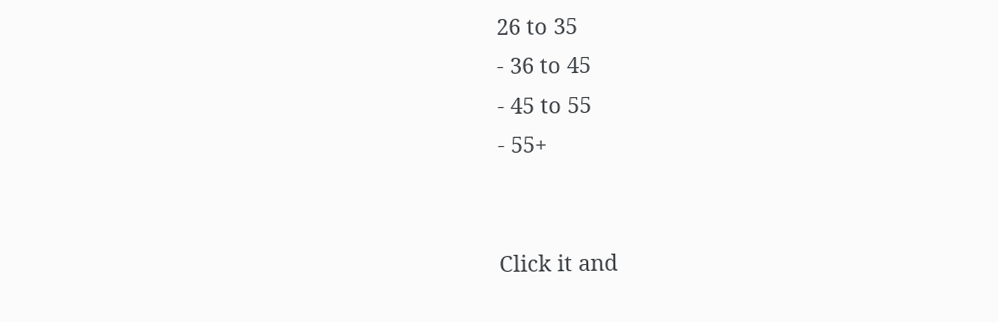26 to 35
- 36 to 45
- 45 to 55
- 55+


Click it and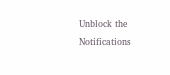Unblock the Notifications